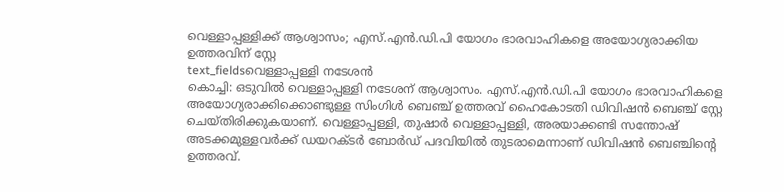വെള്ളാപ്പള്ളിക്ക് ആശ്വാസം; എസ്.എൻ.ഡി.പി യോഗം ഭാരവാഹികളെ അയോഗ്യരാക്കിയ ഉത്തരവിന് സ്റ്റേ
text_fieldsവെള്ളാപ്പള്ളി നടേശൻ
കൊച്ചി: ഒടുവിൽ വെള്ളാപ്പള്ളി നടേശന് ആശ്വാസം. എസ്.എൻ.ഡി.പി യോഗം ഭാരവാഹികളെ അയോഗ്യരാക്കിക്കൊണ്ടുള്ള സിംഗിൾ ബെഞ്ച് ഉത്തരവ് ഹൈകോടതി ഡിവിഷൻ ബെഞ്ച് സ്റ്റേ ചെയ്തിരിക്കുകയാണ്. വെള്ളാപ്പള്ളി, തുഷാർ വെള്ളാപ്പള്ളി, അരയാക്കണ്ടി സന്തോഷ് അടക്കമുള്ളവർക്ക് ഡയറക്ടർ ബോർഡ് പദവിയിൽ തുടരാമെന്നാണ് ഡിവിഷൻ ബെഞ്ചിന്റെ ഉത്തരവ്.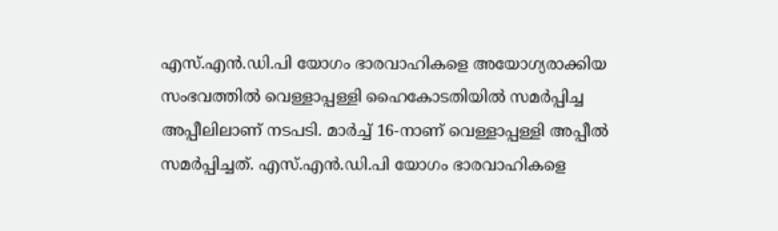എസ്.എൻ.ഡി.പി യോഗം ഭാരവാഹികളെ അയോഗ്യരാക്കിയ സംഭവത്തിൽ വെള്ളാപ്പള്ളി ഹൈകോടതിയിൽ സമർപ്പിച്ച അപ്പീലിലാണ് നടപടി. മാർച്ച് 16-നാണ് വെള്ളാപ്പള്ളി അപ്പീൽ സമർപ്പിച്ചത്. എസ്.എൻ.ഡി.പി യോഗം ഭാരവാഹികളെ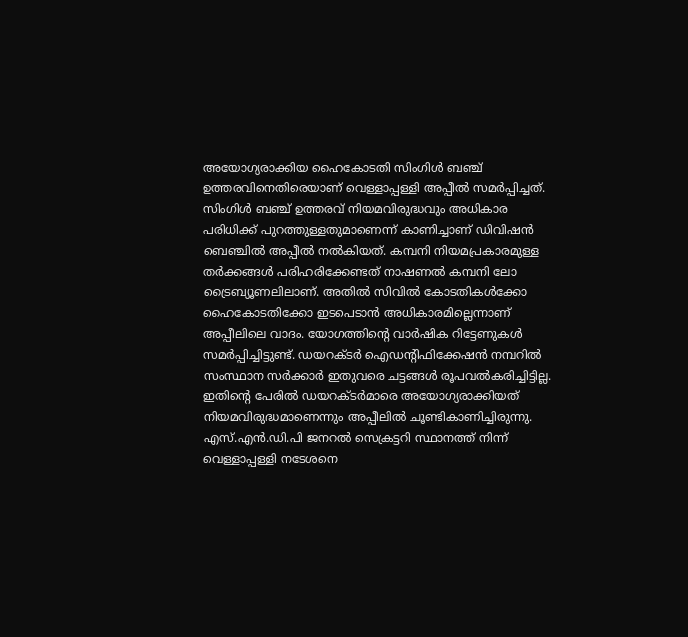അയോഗ്യരാക്കിയ ഹൈകോടതി സിംഗിൾ ബഞ്ച് ഉത്തരവിനെതിരെയാണ് വെള്ളാപ്പള്ളി അപ്പീൽ സമർപ്പിച്ചത്.
സിംഗിൾ ബഞ്ച് ഉത്തരവ് നിയമവിരുദ്ധവും അധികാര പരിധിക്ക് പുറത്തുള്ളതുമാണെന്ന് കാണിച്ചാണ് ഡിവിഷൻ ബെഞ്ചിൽ അപ്പീൽ നൽകിയത്. കമ്പനി നിയമപ്രകാരമുള്ള തർക്കങ്ങൾ പരിഹരിക്കേണ്ടത് നാഷണൽ കമ്പനി ലോ ട്രൈബ്യൂണലിലാണ്. അതിൽ സിവിൽ കോടതികൾക്കോ ഹൈകോടതിക്കോ ഇടപെടാൻ അധികാരമില്ലെന്നാണ് അപ്പീലിലെ വാദം. യോഗത്തിന്റെ വാർഷിക റിട്ടേണുകൾ സമർപ്പിച്ചിട്ടുണ്ട്. ഡയറക്ടർ ഐഡന്റിഫിക്കേഷൻ നമ്പറിൽ സംസ്ഥാന സർക്കാർ ഇതുവരെ ചട്ടങ്ങൾ രൂപവൽകരിച്ചിട്ടില്ല. ഇതിന്റെ പേരിൽ ഡയറക്ടർമാരെ അയോഗ്യരാക്കിയത് നിയമവിരുദ്ധമാണെന്നും അപ്പീലിൽ ചൂണ്ടികാണിച്ചിരുന്നു.
എസ്.എൻ.ഡി.പി ജനറൽ സെക്രട്ടറി സ്ഥാനത്ത് നിന്ന് വെള്ളാപ്പള്ളി നടേശനെ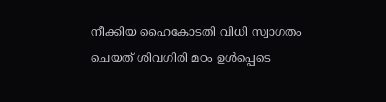നീക്കിയ ഹൈകോടതി വിധി സ്വാഗതം ചെയത് ശിവഗിരി മഠം ഉൾപ്പെടെ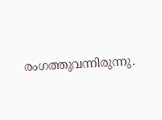രംഗത്തുവന്നിരുന്നു.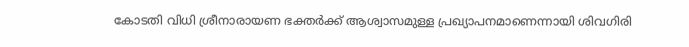കോടതി വിധി ശ്രീനാരായണ ഭക്തർക്ക് ആശ്വാസമുള്ള പ്രഖ്യാപനമാണെന്നായി ശിവഗിരി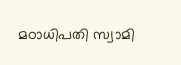മഠാധിപതി സ്വാമി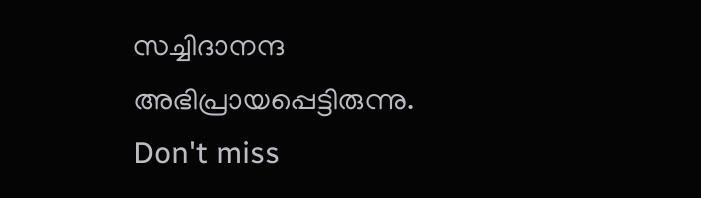സച്ചിദാനന്ദ അഭിപ്രായപ്പെട്ടിരുന്നു.
Don't miss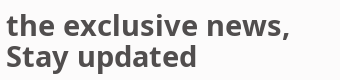the exclusive news, Stay updated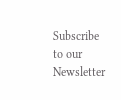Subscribe to our Newsletter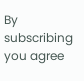By subscribing you agree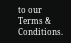to our Terms & Conditions.